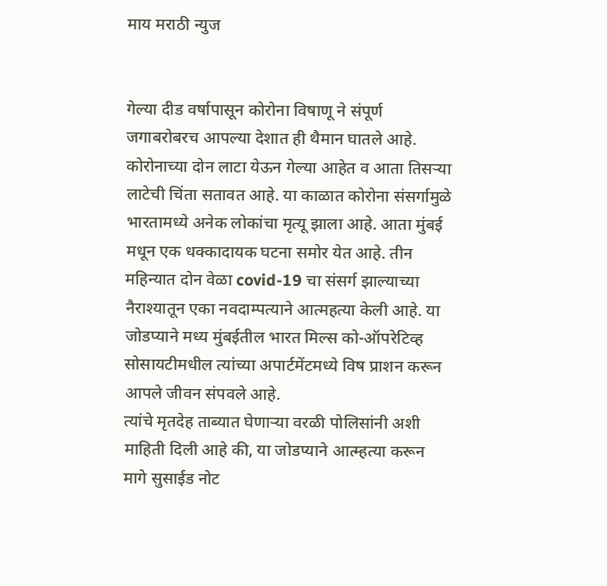माय मराठी न्युज


गेल्या दीड वर्षापासून कोरोना विषाणू ने संपूर्ण जगाबरोबरच आपल्या देशात ही थैमान घातले आहे. कोरोनाच्या दोन लाटा येऊन गेल्या आहेत व आता तिसऱ्या लाटेची चिंता सतावत आहे. या काळात कोरोना संसर्गामुळे भारतामध्ये अनेक लोकांचा मृत्यू झाला आहे. आता मुंबई मधून एक धक्कादायक घटना समोर येत आहे. तीन महिन्यात दोन वेळा covid-19 चा संसर्ग झाल्याच्या नैराश्यातून एका नवदाम्पत्याने आत्महत्या केली आहे. या जोडप्याने मध्य मुंबईतील भारत मिल्स को-ऑपरेटिव्ह सोसायटीमधील त्यांच्या अपार्टमेंटमध्ये विष प्राशन करून आपले जीवन संपवले आहे.
त्यांचे मृतदेह ताब्यात घेणाऱ्या वरळी पोलिसांनी अशी माहिती दिली आहे की, या जोडप्याने आत्म्हत्या करून मागे सुसाईड नोट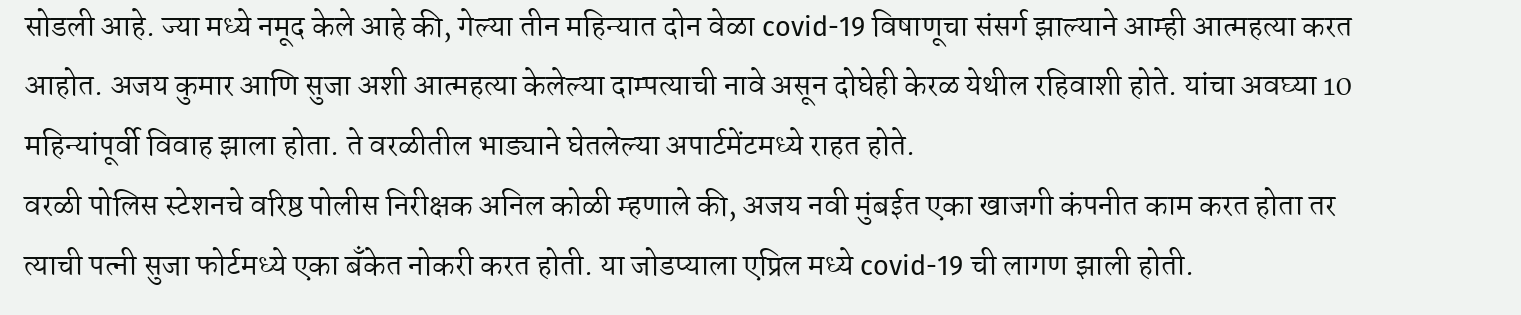सोडली आहे. ज्या मध्ये नमूद केले आहे की, गेल्या तीन महिन्यात दोन वेळा covid-19 विषाणूचा संसर्ग झाल्याने आम्ही आत्महत्या करत आहोत. अजय कुमार आणि सुजा अशी आत्महत्या केलेल्या दाम्पत्याची नावे असून दोघेही केरळ येथील रहिवाशी होते. यांचा अवघ्या 10 महिन्यांपूर्वी विवाह झाला होता. ते वरळीतील भाड्याने घेतलेल्या अपार्टमेंटमध्ये राहत होते.
वरळी पोलिस स्टेशनचे वरिष्ठ पोलीस निरीक्षक अनिल कोळी म्हणाले की, अजय नवी मुंबईत एका खाजगी कंपनीत काम करत होता तर त्याची पत्नी सुजा फोर्टमध्ये एका बँकेत नोकरी करत होती. या जोडप्याला एप्रिल मध्ये covid-19 ची लागण झाली होती.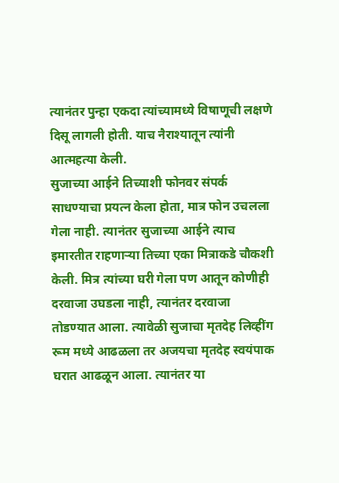त्यानंतर पुन्हा एकदा त्यांच्यामध्ये विषाणूची लक्षणे दिसू लागली होती. याच नैराश्यातून त्यांनी आत्महत्या केली.
सुजाच्या आईने तिच्याशी फोनवर संपर्क साधण्याचा प्रयत्न केला होता, मात्र फोन उचलला गेला नाही. त्यानंतर सुजाच्या आईने त्याच इमारतीत राहणाऱ्या तिच्या एका मित्राकडे चौकशी केली. मित्र त्यांच्या घरी गेला पण आतून कोणीही दरवाजा उघडला नाही, त्यानंतर दरवाजा तोडण्यात आला. त्यावेळी सुजाचा मृतदेह लिव्हींग रूम मध्ये आढळला तर अजयचा मृतदेह स्वयंपाक घरात आढळून आला. त्यानंतर या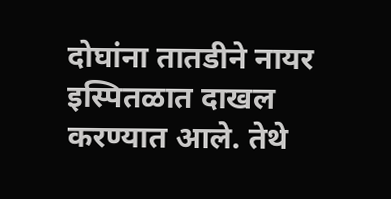दोघांना तातडीने नायर इस्पितळात दाखल करण्यात आले. तेथे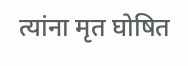त्यांना मृत घोषित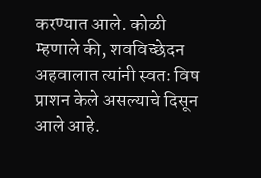करण्यात आले. कोळी म्हणाले की, शवविच्छेदन अहवालात त्यांनी स्वतः विष प्राशन केले असल्याचे दिसून आले आहे.